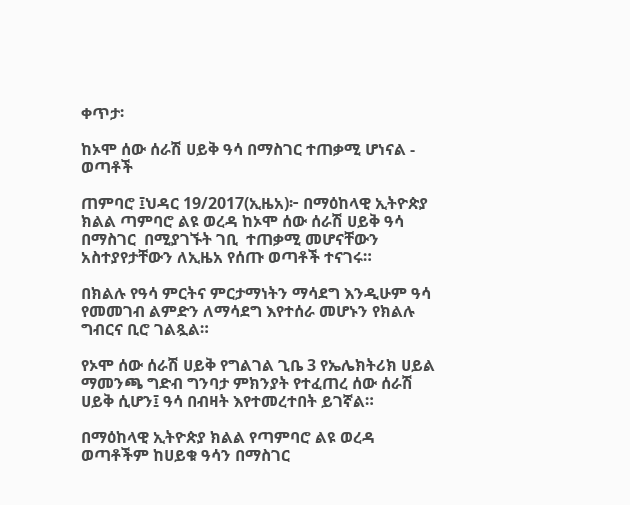ቀጥታ፡

ከኦሞ ሰው ሰራሽ ሀይቅ ዓሳ በማስገር ተጠቃሚ ሆነናል - ወጣቶች

ጠምባሮ ፤ህዳር 19/2017(ኢዜአ)፦ በማዕከላዊ ኢትዮጵያ ክልል ጣምባሮ ልዩ ወረዳ ከኦሞ ሰው ሰራሽ ሀይቅ ዓሳ በማስገር  በሚያገኙት ገቢ  ተጠቃሚ መሆናቸውን አስተያየታቸውን ለኢዜአ የሰጡ ወጣቶች ተናገሩ።

በክልሉ የዓሳ ምርትና ምርታማነትን ማሳደግ እንዲሁም ዓሳ የመመገብ ልምድን ለማሳደግ እየተሰራ መሆኑን የክልሉ ግብርና ቢሮ ገልጿል።

የኦሞ ሰው ሰራሽ ሀይቅ የግልገል ጊቤ 3 የኤሌክትሪክ ሀይል ማመንጫ ግድብ ግንባታ ምክንያት የተፈጠረ ሰው ሰራሽ ሀይቅ ሲሆን፤ ዓሳ በብዛት እየተመረተበት ይገኛል።

በማዕከላዊ ኢትዮጵያ ክልል የጣምባሮ ልዩ ወረዳ ወጣቶችም ከሀይቁ ዓሳን በማስገር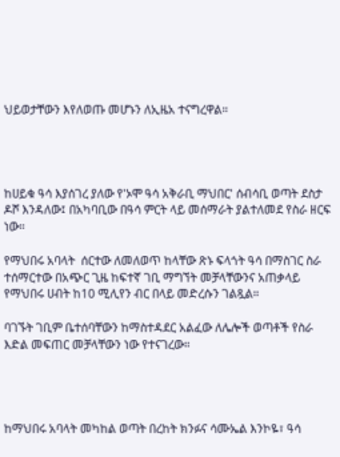ህይወታቸውን እየለወጡ መሆኑን ለኢዜአ ተናግረዋል።




ከሀይቁ ዓሳ እያሰገረ ያለው የ'ኦሞ ዓሳ አቅራቢ ማህበር' ሰብሳቢ ወጣት ደስታ ዶሾ እንዳለው፤ በአካባቢው በዓሳ ምርት ላይ መሰማራት ያልተለመደ የስራ ዘርፍ ነው።

የማህበሩ አባላት  ሰርተው ለመለወጥ ከላቸው ጽኑ ፍላጎት ዓሳ በማስገር ስራ ተሰማርተው በአጭር ጊዜ ከፍተኛ ገቢ ማግኘት መቻላቸውንና አጠቃላይ የማህበሩ ሀብት ከ10 ሚሊየን ብር በላይ መድረሱን ገልጿል።

ባገኙት ገቢም ቤተሰባቸውን ከማስተዳደር አልፈው ለሌሎች ወጣቶች የስራ እድል መፍጠር መቻላቸውን ነው የተናገረው።




ከማህበሩ አባላት መካከል ወጣት በረከት ክንፉና ሳሙኤል እንኮዬ፣ ዓሳ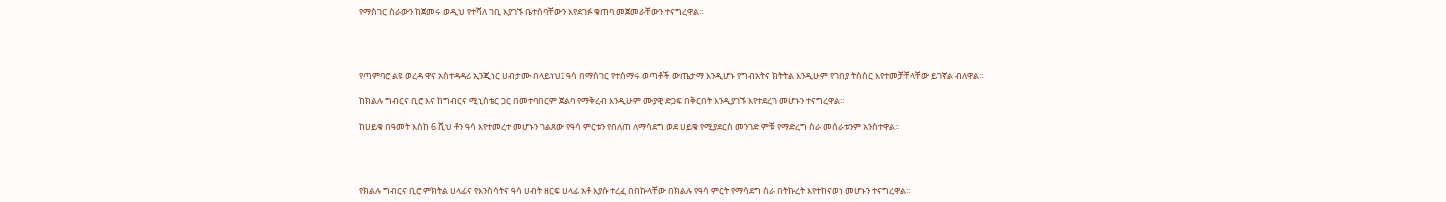የማስገር ስራውን ከጀመሩ ወዲህ የተሻለ ገቢ እያገኙ ቤተሰባቸውን እየደገፉ ቁጠባ መጀመራቸውን ተናግረዋል።




የጣምባሮ ልዩ ወረዳ ዋና አስተዳዳሪ ኢንጂነር ሀብታሙ በላይነህ፤ ዓሳ በማስገር የተሰማሩ ወጣቶች ውጤታማ እንዲሆኑ የግብአትና ክትትል እንዲሁም የገበያ ትስስር እየተመቻቸላቸው ይገኛል ብለዋል።

ከክልሉ ግብርና ቢሮ እና ከግብርና ሚኒስቴር ጋር በመተባበርም ጀልባ የማቅረብ እንዲሁም ሙያዊ ድጋፍ በቅርበት እንዲያገኙ እየተደረገ መሆኑን ተናግረዋል።

ከሀይቁ በዓመት እስከ 6 ሺህ ቶን ዓሳ እየተመረተ መሆኑን ገልጸው የዓሳ ምርቱን የበለጠ ለማሳደግ ወደ ሀይቁ የሚያደርስ መንገድ ምቹ የማድረግ ስራ መሰራቱንም አንስተዋል።




የክልሉ ግብርና ቢሮ ምክትል ሀላፊና የእንስሳትና ዓሳ ሀብት ዘርፍ ሀላፊ አቶ እያሱ ተረፈ በበኩላቸው በክልሉ የዓሳ ምርት የማሳደግ ስራ በትኩረት እየተከናወነ መሆኑን ተናግረዋል።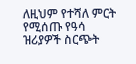ለዚህም የተሻለ ምርት የሚሰጡ የዓሳ ዝሪያዎች ስርጭት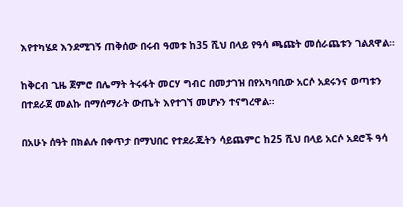እየተካሄደ እንደሚገኝ ጠቅሰው በሩብ ዓመቱ ከ35 ሺህ በላይ የዓሳ ጫጩት መሰራጨቱን ገልጸዋል።

ከቅርብ ጊዜ ጀምሮ በሌማት ትሩፋት መርሃ ግብር በመታገዝ በየአካባቢው አርሶ አደሩንና ወጣቱን በተደራጀ መልኩ በማሰማራት ውጤት እየተገኘ መሆኑን ተናግረዋል።

በአሁኑ ሰዓት በክልሉ በቀጥታ በማህበር የተደራጁትን ሳይጨምር ከ25 ሺህ በላይ አርሶ አደሮች ዓሳ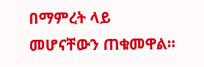በማምረት ላይ መሆናቸውን ጠቁመዋል።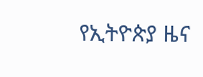የኢትዮጵያ ዜና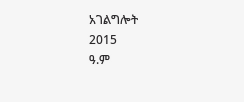አገልግሎት
2015
ዓ.ም